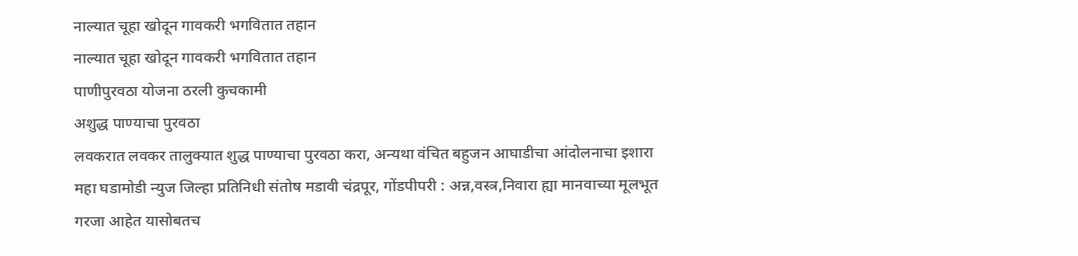नाल्यात चूहा खोदून गावकरी भगवितात तहान
नाल्यात चूहा खोदून गावकरी भगवितात तहान
पाणीपुरवठा योजना ठरली कुचकामी
अशुद्ध पाण्याचा पुरवठा
लवकरात लवकर तालुक्यात शुद्ध पाण्याचा पुरवठा करा, अन्यथा वंचित बहुजन आघाडीचा आंदोलनाचा इशारा
महा घडामोडी न्युज जिल्हा प्रतिनिधी संतोष मडावी चंद्रपूर, गोंडपीपरी : अन्न,वस्त्र,निवारा ह्या मानवाच्या मूलभूत गरजा आहेत यासोबतच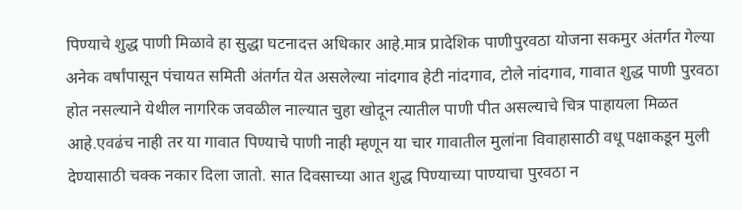पिण्याचे शुद्ध पाणी मिळावे हा सुद्धा घटनादत्त अधिकार आहे.मात्र प्रादेशिक पाणीपुरवठा योजना सकमुर अंतर्गत गेल्या अनेक वर्षांपासून पंचायत समिती अंतर्गत येत असलेल्या नांदगाव हेटी नांदगाव, टोले नांदगाव, गावात शुद्ध पाणी पुरवठा होत नसल्याने येथील नागरिक जवळील नाल्यात चुहा खोदून त्यातील पाणी पीत असल्याचे चित्र पाहायला मिळत आहे.एवढंच नाही तर या गावात पिण्याचे पाणी नाही म्हणून या चार गावातील मुलांना विवाहासाठी वधू पक्षाकडून मुली देण्यासाठी चक्क नकार दिला जातो. सात दिवसाच्या आत शुद्ध पिण्याच्या पाण्याचा पुरवठा न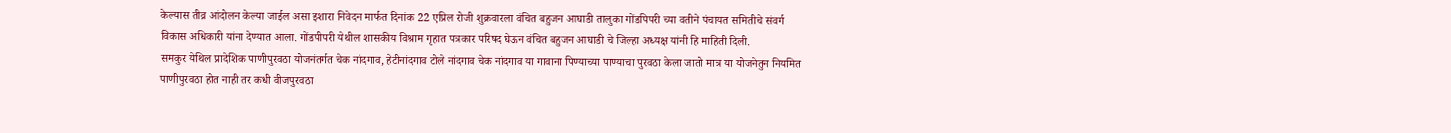केल्यास तीव्र आंदोलन केल्या जाईल असा इशारा निवेदन मार्फत दिनांक 22 एप्रिल रोजी शुक्रवारला वंचित बहुजन आघाडी तालुका गोंडपिपरी च्या वतीने पंचायत समितीचे संवर्ग विकास अधिकारी यांना देण्यात आला. गोंडपीपरी येथील शासकीय विश्राम गृहात पत्रकार परिषद घेऊन वंचित बहुजन आघाडी चे जिल्हा अध्यक्ष यांनी हि माहिती दिली.
समकुर येथिल प्रादेशिक पाणीपुरवठा योजनंतर्गत चेक नांदगाव, हेटीनांदगाव टोले नांदगाव चेक नांदगाव या गावाना पिण्याच्या पाण्याचा पुरवठा केला जातो मात्र या योजनेतुन नियमित पाणीपुरवठा होत नाही तर कधी वीजपुरवठा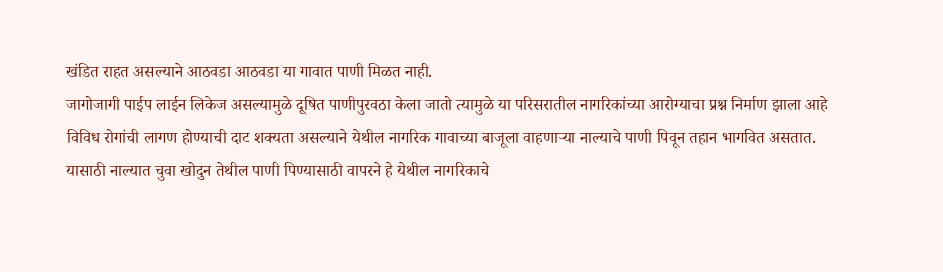खंडित राहत असल्याने आठवडा आठवडा या गावात पाणी मिळत नाही.
जागोजागी पाईप लाईन लिकेज असल्यामुळे दूषित पाणीपुरवठा केला जातो त्यामुळे या परिसरातील नागरिकांच्या आरोग्याचा प्रश्न निर्माण झाला आहे विविध रोगांची लागण होण्याची दाट शक्यता असल्याने येथील नागरिक गावाच्या बाजूला वाहणाऱ्या नाल्याचे पाणी पिवून तहान भागवित असतात.
यासाठी नाल्यात चुवा खोदुन तेथील पाणी पिण्यासाठी वापरने हे येथील नागरिकाचे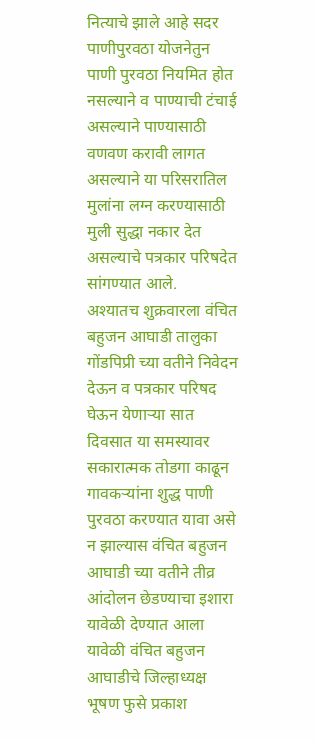नित्याचे झाले आहे सदर पाणीपुरवठा योजनेतुन पाणी पुरवठा नियमित होत नसल्याने व पाण्याची टंचाई असल्याने पाण्यासाठी वणवण करावी लागत असल्याने या परिसरातिल मुलांना लग्न करण्यासाठी मुली सुद्धा नकार देत असल्याचे पत्रकार परिषदेत सांगण्यात आले.
अश्यातच शुक्रवारला वंचित बहुजन आघाडी तालुका गोंडपिप्री च्या वतीने निवेदन देऊन व पत्रकार परिषद घेऊन येणाऱ्या सात दिवसात या समस्यावर सकारात्मक तोडगा काढून गावकऱ्यांना शुद्ध पाणी पुरवठा करण्यात यावा असे न झाल्यास वंचित बहुजन आघाडी च्या वतीने तीव्र आंदोलन छेडण्याचा इशारा यावेळी देण्यात आला यावेळी वंचित बहुजन आघाडीचे जिल्हाध्यक्ष भूषण फुसे प्रकाश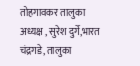तोहगावकर तालुका अध्यक्ष , सुरेश दुर्गे,भारत चंद्रगडे, तालुका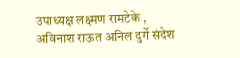उपाध्यक्ष लक्ष्मण रामटेके , अविनाश राऊत अनिल दुर्गे संदेश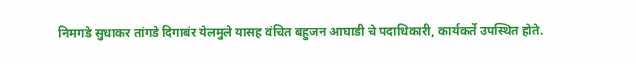निमगडे सुधाकर तांगडे दिगाबंर येलमुले यासह वंचित बहुजन आघाडी चे पदाधिकारी, कार्यकर्ते उपस्थित होते.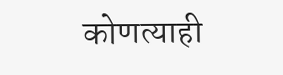कोणत्याही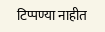टिप्पण्या नाहीत